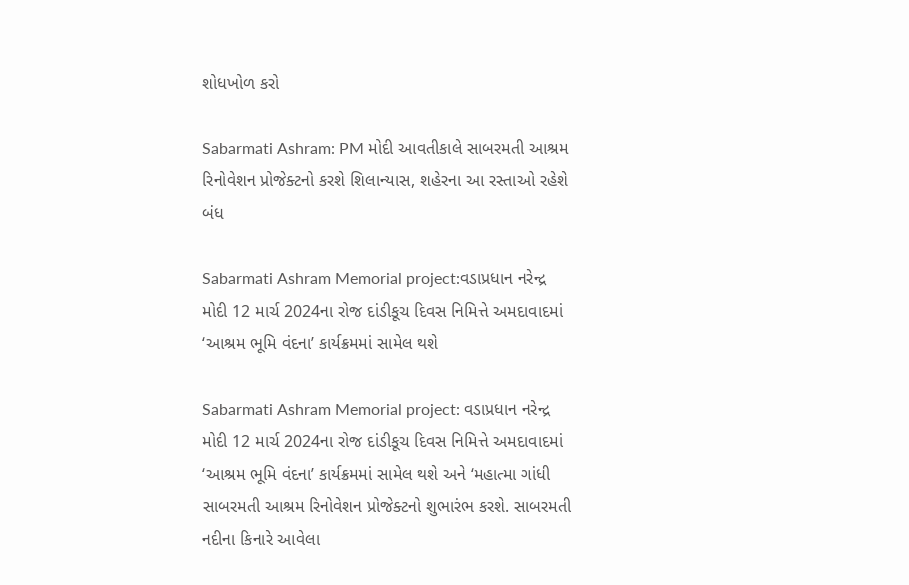શોધખોળ કરો

Sabarmati Ashram: PM મોદી આવતીકાલે સાબરમતી આશ્રમ રિનોવેશન પ્રોજેક્ટનો કરશે શિલાન્યાસ, શહેરના આ રસ્તાઓ રહેશે બંધ

Sabarmati Ashram Memorial project:વડાપ્રધાન નરેન્દ્ર મોદી 12 માર્ચ 2024ના રોજ દાંડીકૂચ દિવસ નિમિત્તે અમદાવાદમાં ‘આશ્રમ ભૂમિ વંદના’ કાર્યક્રમમાં સામેલ થશે

Sabarmati Ashram Memorial project: વડાપ્રધાન નરેન્દ્ર મોદી 12 માર્ચ 2024ના રોજ દાંડીકૂચ દિવસ નિમિત્તે અમદાવાદમાં ‘આશ્રમ ભૂમિ વંદના’ કાર્યક્રમમાં સામેલ થશે અને ‘મહાત્મા ગાંધી સાબરમતી આશ્રમ રિનોવેશન પ્રોજેક્ટનો શુભારંભ કરશે. સાબરમતી નદીના કિનારે આવેલા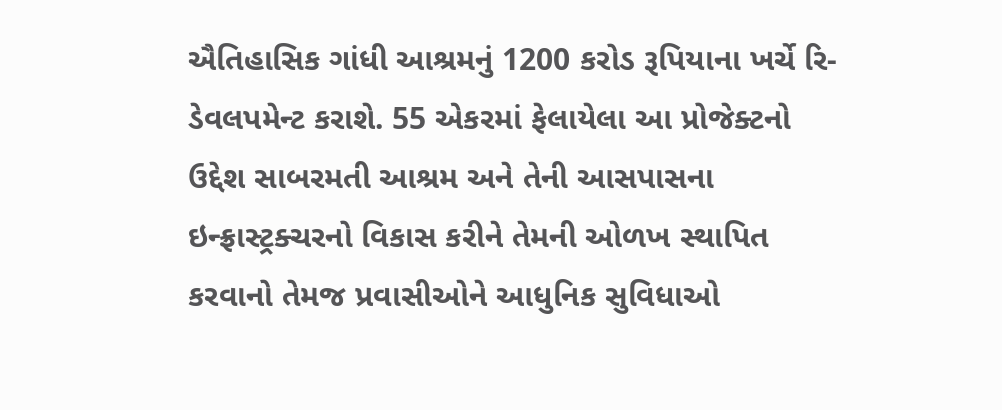ઐતિહાસિક ગાંધી આશ્રમનું 1200 કરોડ રૂપિયાના ખર્ચે રિ-ડેવલપમેન્ટ કરાશે. 55 એકરમાં ફેલાયેલા આ પ્રોજેક્ટનો ઉદ્દેશ સાબરમતી આશ્રમ અને તેની આસપાસના ઇન્ફ્રાસ્ટ્રક્ચરનો વિકાસ કરીને તેમની ઓળખ સ્થાપિત કરવાનો તેમજ પ્રવાસીઓને આધુનિક સુવિધાઓ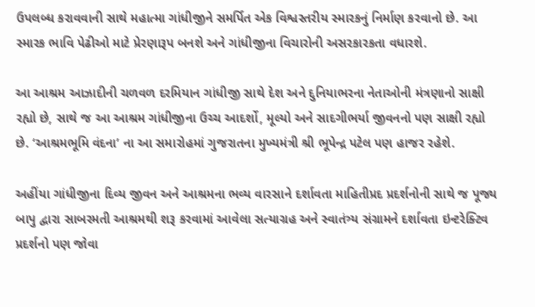ઉપલબ્ધ કરાવવાની સાથે મહાત્મા ગાંધીજીને સમર્પિત એક વિશ્વસ્તરીય સ્મારકનું નિર્માણ કરવાનો છે. આ સ્મારક ભાવિ પેઢીઓ માટે પ્રેરણારૂપ બનશે અને ગાંધીજીના વિચારોની અસરકારકતા વધારશે.

આ આશ્રમ આઝાદીની ચળવળ દરમિયાન ગાંધીજી સાથે દેશ અને દુનિયાભરના નેતાઓની મંત્રણાનો સાક્ષી રહ્યો છે, સાથે જ આ આશ્રમ ગાંધીજીના ઉચ્ચ આદર્શો, મૂલ્યો અને સાદગીભર્યા જીવનનો પણ સાક્ષી રહ્યો છે. ‘આશ્રમભૂમિ વંદના’ ના આ સમારોહમાં ગુજરાતના મુખ્યમંત્રી શ્રી ભૂપેન્દ્ર પટેલ પણ હાજર રહેશે.

અહીંયા ગાંધીજીના દિવ્ય જીવન અને આશ્રમના ભવ્ય વારસાને દર્શાવતા માહિતીપ્રદ પ્રદર્શનોની સાથે જ પૂજ્ય બાપુ દ્વારા સાબરમતી આશ્રમથી શરૂ કરવામાં આવેલા સત્યાગ્રહ અને સ્વાતંત્ર્ય સંગ્રામને દર્શાવતા ઇન્ટરેક્ટિવ પ્રદર્શનો પણ જોવા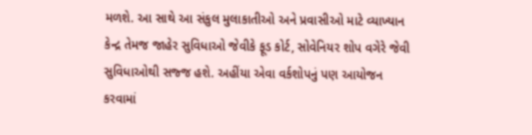મળશે. આ સાથે આ સંકુલ મુલાકાતીઓ અને પ્રવાસીઓ માટે વ્યાખ્યાન કેન્દ્ર તેમજ જાહેર સુવિધાઓ જેવીકે ફૂડ કોર્ટ, સોવેનિયર શોપ વગેરે જેવી સુવિધાઓથી સજ્જ હશે. અહીંયા એવા વર્કશોપનું પણ આયોજન કરવામાં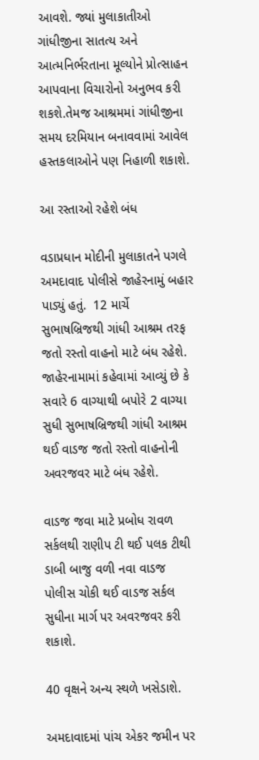આવશે. જ્યાં મુલાકાતીઓ ગાંધીજીના સાતત્ય અને આત્મનિર્ભરતાના મૂલ્યોને પ્રોત્સાહન આપવાના વિચારોનો અનુભવ કરી શકશે.તેમજ આશ્રમમાં ગાંધીજીના સમય દરમિયાન બનાવવામાં આવેલ હસ્તકલાઓને પણ નિહાળી શકાશે.

આ રસ્તાઓ રહેશે બંધ

વડાપ્રધાન મોદીની મુલાકાતને પગલે અમદાવાદ પોલીસે જાહેરનામું બહાર પાડ્યું હતું.  12 માર્ચે સુભાષબ્રિજથી ગાંધી આશ્રમ તરફ જતો રસ્તો વાહનો માટે બંધ રહેશે. જાહેરનામામાં કહેવામાં આવ્યું છે કે સવારે 6 વાગ્યાથી બપોરે 2 વાગ્યા સુધી સુભાષબ્રિજથી ગાંધી આશ્રમ થઈ વાડજ જતો રસ્તો વાહનોની અવરજવર માટે બંધ રહેશે.

વાડજ જવા માટે પ્રબોધ રાવળ સર્કલથી રાણીપ ટી થઈ પલક ટીથી ડાબી બાજુ વળી નવા વાડજ પોલીસ ચોકી થઈ વાડજ સર્કલ સુધીના માર્ગ પર અવરજવર કરી શકાશે.

40 વૃક્ષને અન્ય સ્થળે ખસેડાશે.

અમદાવાદમાં પાંચ એકર જમીન પર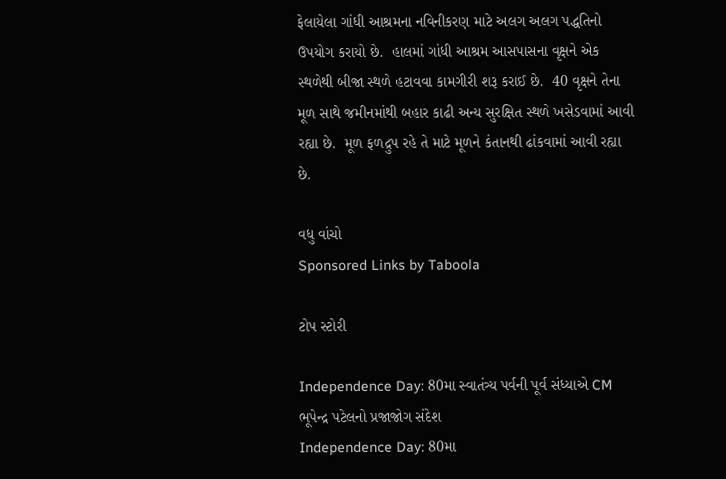ફેલાયેલા ગાંધી આશ્રમના નવિનીકરણ માટે અલગ અલગ પદ્ધતિનો ઉપયોગ કરાયો છે.  હાલમાં ગાંધી આશ્રમ આસપાસના વૃક્ષને એક સ્થળેથી બીજા સ્થળે હટાવવા કામગીરી શરૂ કરાઈ છે.  40 વૃક્ષને તેના મૂળ સાથે જમીનમાંથી બહાર કાઢી અન્ય સુરક્ષિત સ્થળે ખસેડવામાં આવી રહ્યા છે.  મૂળ ફળદ્રુપ રહે તે માટે મૂળને કંતાનથી ઢાંકવામાં આવી રહ્યા છે.

વધુ વાંચો
Sponsored Links by Taboola

ટોપ સ્ટોરી

Independence Day: 80મા સ્વાતંત્ર્ય પર્વની પૂર્વ સંધ્યાએ CM ભૂપેન્દ્ર પટેલનો પ્રજાજોગ સંદેશ
Independence Day: 80મા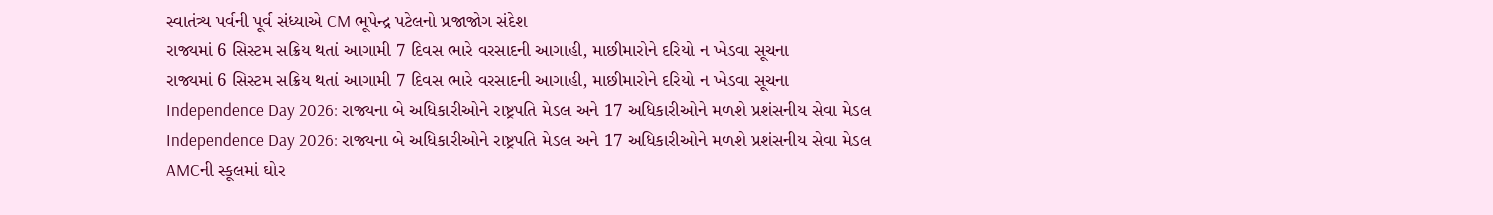સ્વાતંત્ર્ય પર્વની પૂર્વ સંધ્યાએ CM ભૂપેન્દ્ર પટેલનો પ્રજાજોગ સંદેશ
રાજ્યમાં 6 સિસ્ટમ સક્રિય થતાં આગામી 7 દિવસ ભારે વરસાદની આગાહી, માછીમારોને દરિયો ન ખેડવા સૂચના
રાજ્યમાં 6 સિસ્ટમ સક્રિય થતાં આગામી 7 દિવસ ભારે વરસાદની આગાહી, માછીમારોને દરિયો ન ખેડવા સૂચના
Independence Day 2026: રાજ્યના બે અધિકારીઓને રાષ્ટ્રપતિ મેડલ અને 17 અધિકારીઓને મળશે પ્રશંસનીય સેવા મેડલ
Independence Day 2026: રાજ્યના બે અધિકારીઓને રાષ્ટ્રપતિ મેડલ અને 17 અધિકારીઓને મળશે પ્રશંસનીય સેવા મેડલ
AMCની સ્કૂલમાં ઘોર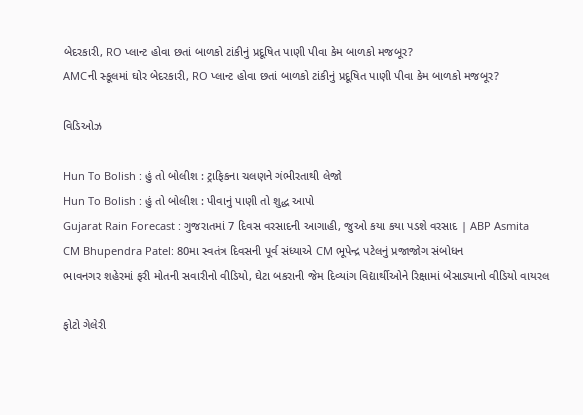બેદરકારી, RO પ્લાન્ટ હોવા છતાં બાળકો ટાંકીનું પ્રદૂષિત પાણી પીવા કેમ બાળકો મજબૂર?
AMCની સ્કૂલમાં ઘોર બેદરકારી, RO પ્લાન્ટ હોવા છતાં બાળકો ટાંકીનું પ્રદૂષિત પાણી પીવા કેમ બાળકો મજબૂર?

વિડિઓઝ

Hun To Bolish : હું તો બોલીશ : ટ્રાફિકના ચલણને ગંભીરતાથી લેજો
Hun To Bolish : હું તો બોલીશ : પીવાનું પાણી તો શુદ્ધ આપો
Gujarat Rain Forecast : ગુજરાતમાં 7 દિવસ વરસાદની આગાહી, જુઓ કયા કયા પડશે વરસાદ | ABP Asmita
CM Bhupendra Patel: 80મા સ્વતંત્ર દિવસની પૂર્વ સંધ્યાએ CM ભૂપેન્દ્ર પટેલનું પ્રજાજોગ સંબોધન
ભાવનગર શહેરમાં ફરી મોતની સવારીનો વીડિયો, ઘેટા બકરાની જેમ દિવ્યાંગ વિદ્યાર્થીઓને રિક્ષામાં બેસાડ્યાનો વીડિયો વાયરલ

ફોટો ગેલેરી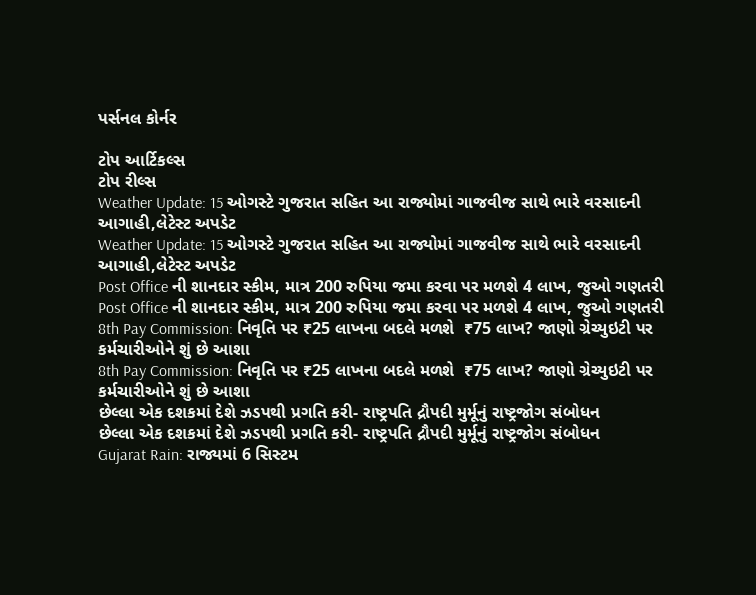પર્સનલ કોર્નર

ટોપ આર્ટિકલ્સ
ટોપ રીલ્સ
Weather Update: 15 ઓગસ્ટે ગુજરાત સહિત આ રાજ્યોમાં ગાજવીજ સાથે ભારે વરસાદની આગાહી,લેટેસ્ટ અપડેટ
Weather Update: 15 ઓગસ્ટે ગુજરાત સહિત આ રાજ્યોમાં ગાજવીજ સાથે ભારે વરસાદની આગાહી,લેટેસ્ટ અપડેટ
Post Office ની શાનદાર સ્કીમ, માત્ર 200 રુપિયા જમા કરવા પર મળશે 4 લાખ, જુઓ ગણતરી
Post Office ની શાનદાર સ્કીમ, માત્ર 200 રુપિયા જમા કરવા પર મળશે 4 લાખ, જુઓ ગણતરી
8th Pay Commission: નિવૃતિ પર ₹25 લાખના બદલે મળશે  ₹75 લાખ? જાણો ગ્રેચ્યુઇટી પર કર્મચારીઓને શું છે આશા
8th Pay Commission: નિવૃતિ પર ₹25 લાખના બદલે મળશે  ₹75 લાખ? જાણો ગ્રેચ્યુઇટી પર કર્મચારીઓને શું છે આશા
છેલ્લા એક દશકમાં દેશે ઝડપથી પ્રગતિ કરી- રાષ્ટ્રપતિ દ્રૌપદી મુર્મૂનું રાષ્ટ્રજોગ સંબોધન
છેલ્લા એક દશકમાં દેશે ઝડપથી પ્રગતિ કરી- રાષ્ટ્રપતિ દ્રૌપદી મુર્મૂનું રાષ્ટ્રજોગ સંબોધન
Gujarat Rain: રાજ્યમાં 6 સિસ્ટમ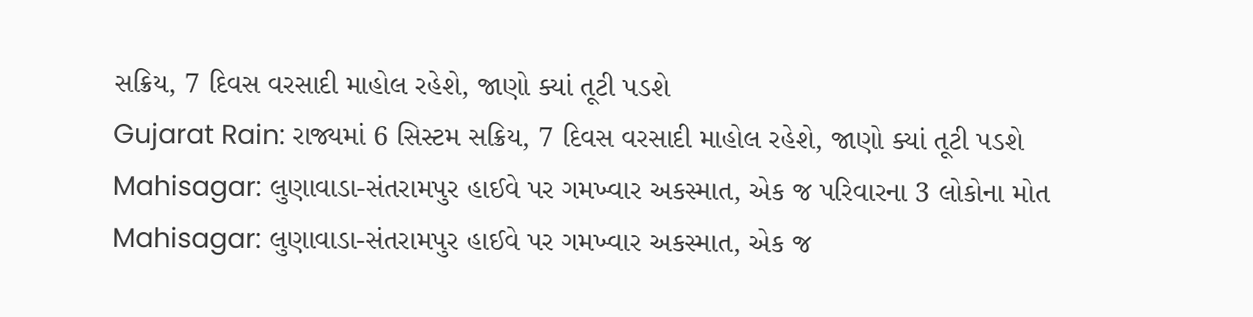સક્રિય, 7 દિવસ વરસાદી માહોલ રહેશે, જાણો ક્યાં તૂટી પડશે
Gujarat Rain: રાજ્યમાં 6 સિસ્ટમ સક્રિય, 7 દિવસ વરસાદી માહોલ રહેશે, જાણો ક્યાં તૂટી પડશે
Mahisagar: લુણાવાડા-સંતરામપુર હાઈવે પર ગમખ્વાર અકસ્માત, એક જ પરિવારના 3 લોકોના મોત
Mahisagar: લુણાવાડા-સંતરામપુર હાઈવે પર ગમખ્વાર અકસ્માત, એક જ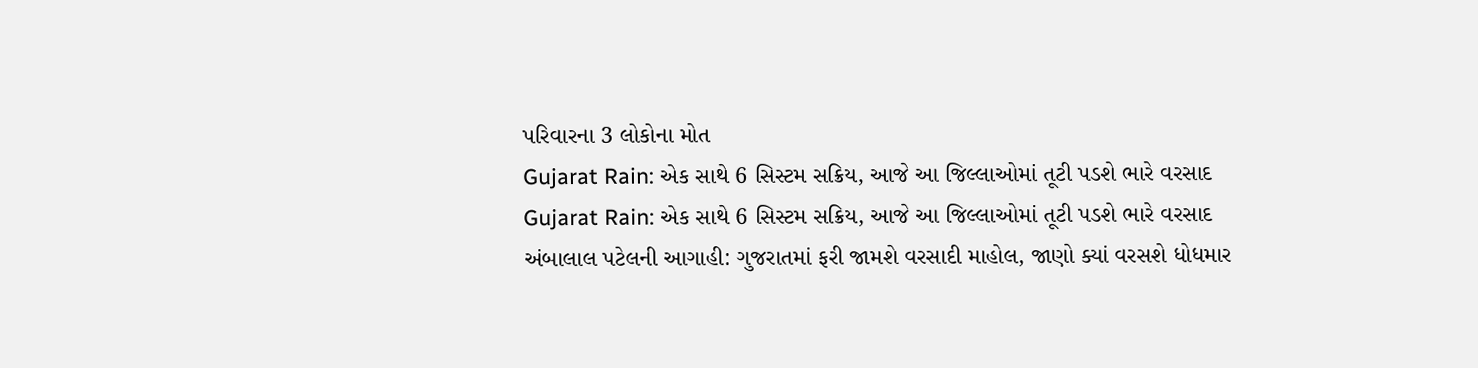પરિવારના 3 લોકોના મોત
Gujarat Rain: એક સાથે 6 સિસ્ટમ સક્રિય, આજે આ જિલ્લાઓમાં તૂટી પડશે ભારે વરસાદ
Gujarat Rain: એક સાથે 6 સિસ્ટમ સક્રિય, આજે આ જિલ્લાઓમાં તૂટી પડશે ભારે વરસાદ
અંબાલાલ પટેલની આગાહી: ગુજરાતમાં ફરી જામશે વરસાદી માહોલ, જાણો ક્યાં વરસશે ધોધમાર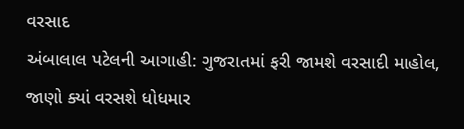વરસાદ
અંબાલાલ પટેલની આગાહી: ગુજરાતમાં ફરી જામશે વરસાદી માહોલ, જાણો ક્યાં વરસશે ધોધમાર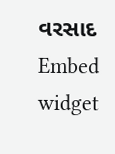વરસાદ
Embed widget